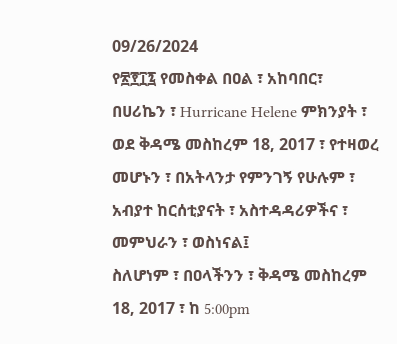09/26/2024
የ፳፻፲፯ የመስቀል በዐል ፣ አከባበር፣ በሀሪኬን ፣ Hurricane Helene ምክንያት ፣ ወደ ቅዳሜ መስከረም 18, 2017 ፣ የተዛወረ መሆኑን ፣ በአትላንታ የምንገኝ የሁሉም ፣ አብያተ ከርሰቲያናት ፣ አስተዳዳሪዎችና ፣ መምህራን ፣ ወስነናል፤
ስለሆነም ፣ በዐላችንን ፣ ቅዳሜ መስከረም 18, 2017 ፣ ከ 5:00pm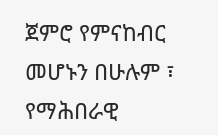ጀምሮ የምናከብር መሆኑን በሁሉም ፣ የማሕበራዊ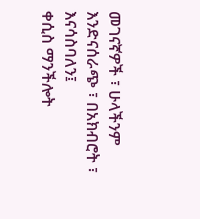መገናኛዎች ፣ ሁላችንም እንድናሰራጭ ፣ በአክብሮት ፣ እናሳስባለን፤
ቀሲስ ማንችሎት